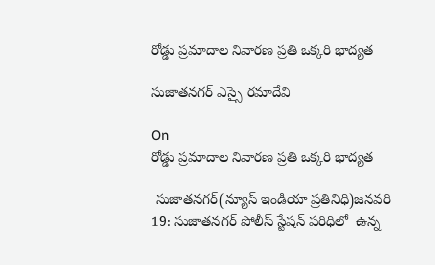రోడ్డు ప్రమాదాల నివారణ ప్రతి ఒక్కరి భాద్యత

సుజాతనగర్ ఎస్సై రమాదేవి

On
రోడ్డు ప్రమాదాల నివారణ ప్రతి ఒక్కరి భాద్యత

 సుజాతనగర్(న్యూస్ ఇండియా ప్రతినిధి)జనవరి 19: సుజాతనగర్ పోలీస్ స్టేషన్ పరిధిలో  ఉన్న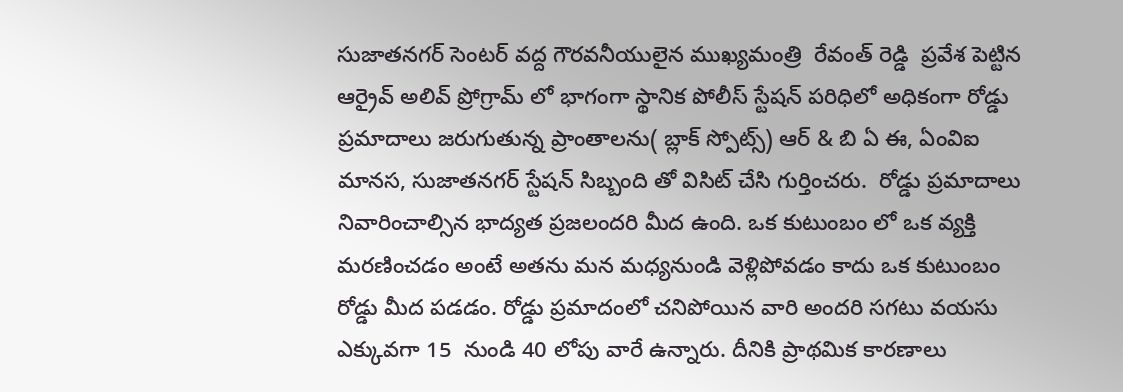సుజాతనగర్ సెంటర్ వద్ద గౌరవనీయులైన ముఖ్యమంత్రి  రేవంత్ రెడ్డి  ప్రవేశ పెట్టిన ఆర్రైవ్ అలివ్ ప్రోగ్రామ్ లో భాగంగా స్థానిక పోలీస్ స్టేషన్ పరిధిలో అధికంగా రోడ్డు ప్రమాదాలు జరుగుతున్న ప్రాంతాలను( బ్లాక్ స్పోట్స్) ఆర్ & బి ఏ ఈ, ఏంవిఐ మానస, సుజాతనగర్ స్టేషన్ సిబ్బంది తో విసిట్ చేసి గుర్తించరు.  రోడ్డు ప్రమాదాలు నివారించాల్సిన భాద్యత ప్రజలందరి మీద ఉంది. ఒక కుటుంబం లో ఒక వ్యక్తి మరణించడం అంటే అతను మన మధ్యనుండి వెళ్లిపోవడం కాదు ఒక కుటుంబం రోడ్డు మీద పడడం. రోడ్డు ప్రమాదంలో చనిపోయిన వారి అందరి సగటు వయసు ఎక్కువగా 15  నుండి 40 లోపు వారే ఉన్నారు. దీనికి ప్రాథమిక కారణాలు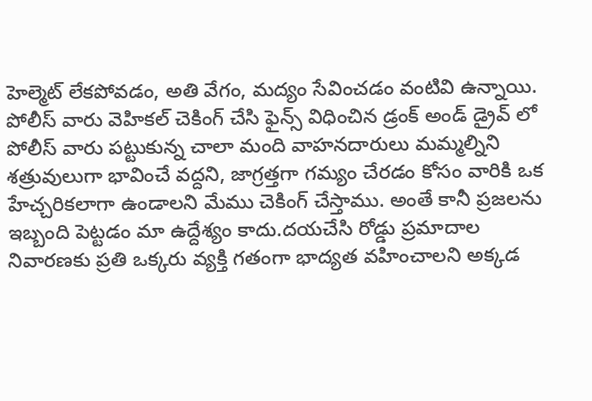హెల్మెట్ లేకపోవడం, అతి వేగం, మద్యం సేవించడం వంటివి ఉన్నాయి. పోలీస్ వారు వెహికల్ చెకింగ్ చేసి ఫైన్స్ విధించిన డ్రంక్ అండ్ డ్రైవ్ లో పోలీస్ వారు పట్టుకున్న చాలా మంది వాహనదారులు మమ్మల్నిని శత్రువులుగా భావించే వద్దని, జాగ్రత్తగా గమ్యం చేరడం కోసం వారికి ఒక హేచ్చరికలాగా ఉండాలని మేము చెకింగ్ చేస్తాము. అంతే కానీ ప్రజలను ఇబ్బంది పెట్టడం మా ఉద్దేశ్యం కాదు.దయచేసి రోడ్డు ప్రమాదాల నివారణకు ప్రతి ఒక్కరు వ్యక్తి గతంగా భాద్యత వహించాలని అక్కడ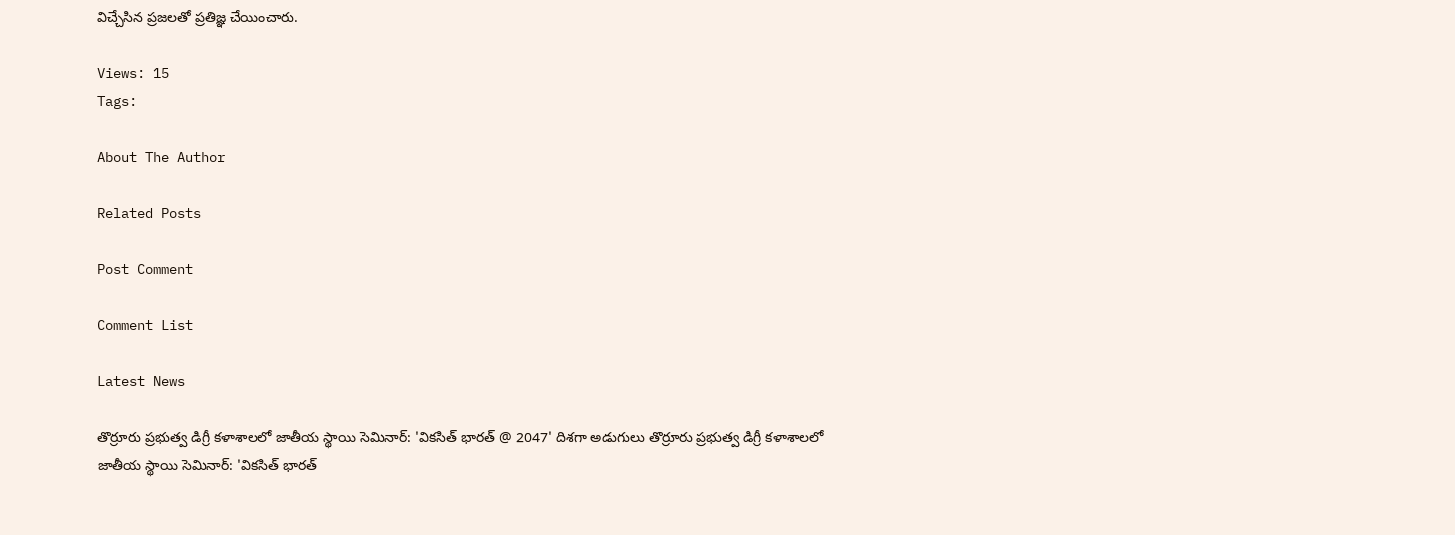విచ్చేసిన ప్రజలతో ప్రతిజ్ఞ చేయించారు.

Views: 15
Tags:

About The Author

Related Posts

Post Comment

Comment List

Latest News

తొర్రూరు ప్రభుత్వ డిగ్రీ కళాశాలలో జాతీయ స్థాయి సెమినార్‌: 'వికసిత్ భారత్ @ 2047' దిశగా అడుగులు తొర్రూరు ప్రభుత్వ డిగ్రీ కళాశాలలో జాతీయ స్థాయి సెమినార్‌: 'వికసిత్ భారత్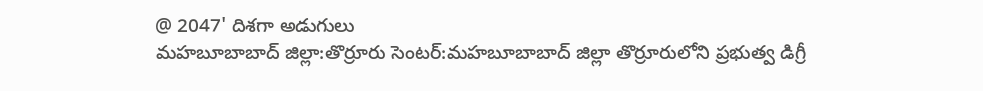@ 2047' దిశగా అడుగులు
మహబూబాబాద్ జిల్లా:తొర్రూరు సెంటర్:మహబూబాబాద్ జిల్లా తొర్రూరులోని ప్రభుత్వ డిగ్రీ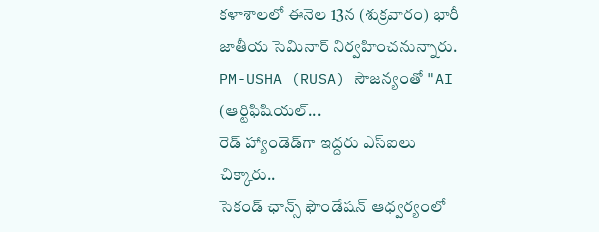కళాశాలలో ఈనెల 13న (శుక్రవారం) భారీ జాతీయ సెమినార్ నిర్వహించనున్నారు. PM-USHA (RUSA) సౌజన్యంతో "AI (ఆర్టిఫిషియల్...
రెడ్ హ్యాండెడ్‌గా ఇద్దరు ఎస్ఐలు చిక్కారు..
సెకండ్ ఛాన్స్ ఫౌండేషన్ ఆధ్వర్యంలో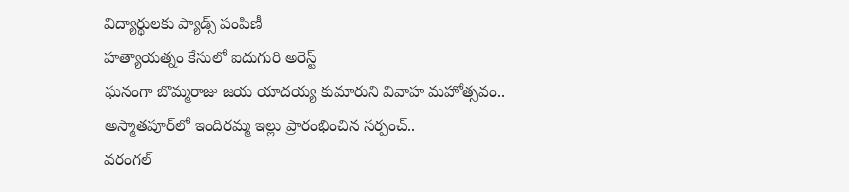విద్యార్థులకు ప్యాడ్స్ పంపిణీ
హత్యాయత్నం కేసులో ఐదుగురి అరెస్ట్
ఘనంగా బొమ్మరాజు జయ యాదయ్య కుమారుని వివాహ మహోత్సవం..
అస్మాతపూర్‌లో ఇందిరమ్మ ఇల్లు ప్రారంభించిన సర్పంచ్..
వరంగల్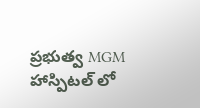ప్రభుత్వ MGM హాస్పిటల్ లో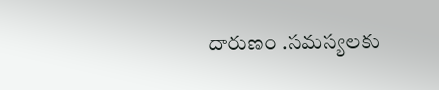దారుణం .సమస్యలకు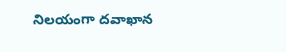నిలయంగా దవాఖాన